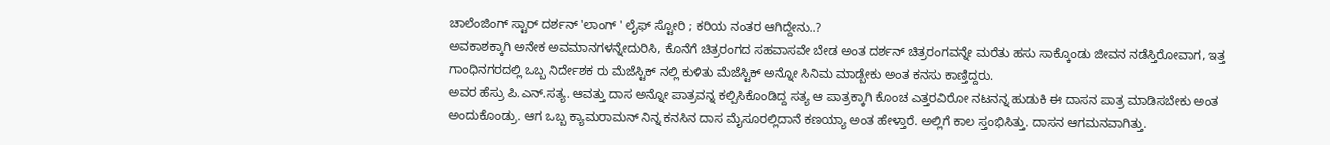ಚಾಲೆಂಜಿಂಗ್ ಸ್ಟಾರ್ ದರ್ಶನ್ 'ಲಾಂಗ್ ' ಲೈಫ್ ಸ್ಟೋರಿ ; ಕರಿಯ ನಂತರ ಆಗಿದ್ದೇನು..?
ಅವಕಾಶಕ್ಕಾಗಿ ಅನೇಕ ಅವಮಾನಗಳನ್ನೇದುರಿಸಿ, ಕೊನೆಗೆ ಚಿತ್ರರಂಗದ ಸಹವಾಸವೇ ಬೇಡ ಅಂತ ದರ್ಶನ್ ಚಿತ್ರರಂಗವನ್ನೇ ಮರೆತು ಹಸು ಸಾಕ್ಕೊಂಡು ಜೀವನ ನಡೆಸ್ತಿರೋವಾಗ, ಇತ್ತ ಗಾಂಧಿನಗರದಲ್ಲಿ ಒಬ್ಬ ನಿರ್ದೇಶಕ ರು ಮೆಜೆಸ್ಟಿಕ್ ನಲ್ಲಿ ಕುಳಿತು ಮೆಜೆಸ್ಟಿಕ್ ಅನ್ನೋ ಸಿನಿಮ ಮಾಡ್ಬೇಕು ಅಂತ ಕನಸು ಕಾಣ್ತಿದ್ದರು.
ಅವರ ಹೆಸ್ರು ಪಿ.ಎನ್.ಸತ್ಯ. ಆವತ್ತು ದಾಸ ಅನ್ನೋ ಪಾತ್ರವನ್ನ ಕಲ್ಪಿಸಿಕೊಂಡಿದ್ದ ಸತ್ಯ ಆ ಪಾತ್ರಕ್ಕಾಗಿ ಕೊಂಚ ಎತ್ತರವಿರೋ ನಟನನ್ನ ಹುಡುಕಿ ಈ ದಾಸನ ಪಾತ್ರ ಮಾಡಿಸಬೇಕು ಅಂತ ಅಂದುಕೊಂಡ್ರು. ಆಗ ಒಬ್ಬ ಕ್ಯಾಮರಾಮನ್ ನಿನ್ನ ಕನಸಿನ ದಾಸ ಮೈಸೂರಲ್ಲಿದಾನೆ ಕಣಯ್ಯಾ ಅಂತ ಹೇಳ್ತಾರೆ. ಅಲ್ಲಿಗೆ ಕಾಲ ಸ್ತಂಭಿಸಿತ್ತು. ದಾಸನ ಆಗಮನವಾಗಿತ್ತು.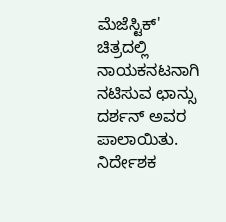ಮೆಜೆಸ್ಟಿಕ್' ಚಿತ್ರದಲ್ಲಿ ನಾಯಕನಟನಾಗಿ ನಟಿಸುವ ಛಾನ್ಸು ದರ್ಶನ್ ಅವರ ಪಾಲಾಯಿತು. ನಿರ್ದೇಶಕ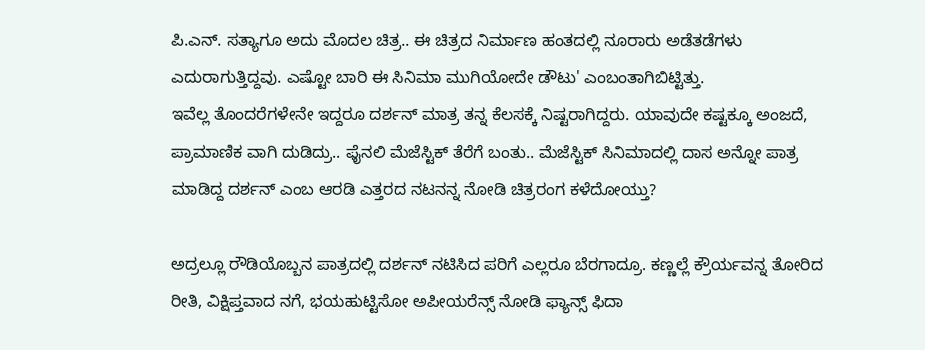ಪಿ.ಎನ್. ಸತ್ಯಾಗೂ ಅದು ಮೊದಲ ಚಿತ್ರ.. ಈ ಚಿತ್ರದ ನಿರ್ಮಾಣ ಹಂತದಲ್ಲಿ ನೂರಾರು ಅಡೆತಡೆಗಳು ಎದುರಾಗುತ್ತಿದ್ದವು. ಎಷ್ಟೋ ಬಾರಿ ಈ ಸಿನಿಮಾ ಮುಗಿಯೋದೇ ಡೌಟು' ಎಂಬಂತಾಗಿಬಿಟ್ಟಿತ್ತು.
ಇವೆಲ್ಲ ತೊಂದರೆಗಳೇನೇ ಇದ್ದರೂ ದರ್ಶನ್ ಮಾತ್ರ ತನ್ನ ಕೆಲಸಕ್ಕೆ ನಿಷ್ಟರಾಗಿದ್ದರು. ಯಾವುದೇ ಕಷ್ಟಕ್ಕೂ ಅಂಜದೆ, ಪ್ರಾಮಾಣಿಕ ವಾಗಿ ದುಡಿದ್ರು.. ಫೈನಲಿ ಮೆಜೆಸ್ಟಿಕ್ ತೆರೆಗೆ ಬಂತು.. ಮೆಜೆಸ್ಟಿಕ್ ಸಿನಿಮಾದಲ್ಲಿ ದಾಸ ಅನ್ನೋ ಪಾತ್ರ ಮಾಡಿದ್ದ ದರ್ಶನ್ ಎಂಬ ಆರಡಿ ಎತ್ತರದ ನಟನನ್ನ ನೋಡಿ ಚಿತ್ರರಂಗ ಕಳೆದೋಯ್ತು?

ಅದ್ರಲ್ಲೂ ರೌಡಿಯೊಬ್ಬನ ಪಾತ್ರದಲ್ಲಿ ದರ್ಶನ್ ನಟಿಸಿದ ಪರಿಗೆ ಎಲ್ಲರೂ ಬೆರಗಾದ್ರೂ. ಕಣ್ಣಲ್ಲೆ ಕ್ರೌರ್ಯವನ್ನ ತೋರಿದ ರೀತಿ, ವಿಕ್ಷಿಪ್ತವಾದ ನಗೆ, ಭಯಹುಟ್ಟಿಸೋ ಅಪೀಯರೆನ್ಸ್ ನೋಡಿ ಫ್ಯಾನ್ಸ್ ಫಿದಾ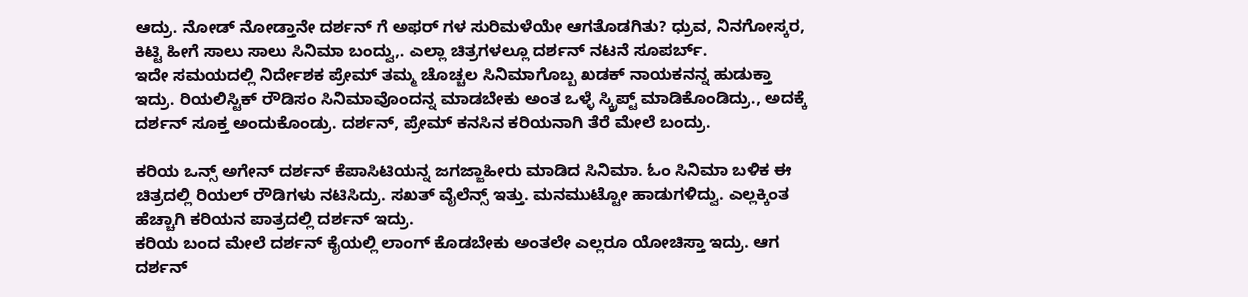ಆದ್ರು. ನೋಡ್ ನೋಡ್ತಾನೇ ದರ್ಶನ್ ಗೆ ಅಫರ್ ಗಳ ಸುರಿಮಳೆಯೇ ಆಗತೊಡಗಿತು? ಧ್ರುವ, ನಿನಗೋಸ್ಕರ, ಕಿಟ್ಟಿ ಹೀಗೆ ಸಾಲು ಸಾಲು ಸಿನಿಮಾ ಬಂದ್ವು,. ಎಲ್ಲಾ ಚಿತ್ರಗಳಲ್ಲೂ ದರ್ಶನ್ ನಟನೆ ಸೂಪರ್ಬ್.
ಇದೇ ಸಮಯದಲ್ಲಿ ನಿರ್ದೇಶಕ ಪ್ರೇಮ್ ತಮ್ಮ ಚೊಚ್ಚಲ ಸಿನಿಮಾಗೊಬ್ಬ ಖಡಕ್ ನಾಯಕನನ್ನ ಹುಡುಕ್ತಾ ಇದ್ರು. ರಿಯಲಿಸ್ಟಿಕ್ ರೌಡಿಸಂ ಸಿನಿಮಾವೊಂದನ್ನ ಮಾಡಬೇಕು ಅಂತ ಒಳ್ಳೆ ಸ್ಕ್ರಿಪ್ಟ್ ಮಾಡಿಕೊಂಡಿದ್ರು., ಅದಕ್ಕೆ ದರ್ಶನ್ ಸೂಕ್ತ ಅಂದುಕೊಂಡ್ರು. ದರ್ಶನ್, ಪ್ರೇಮ್ ಕನಸಿನ ಕರಿಯನಾಗಿ ತೆರೆ ಮೇಲೆ ಬಂದ್ರು.

ಕರಿಯ ಒನ್ಸ್ ಅಗೇನ್ ದರ್ಶನ್ ಕೆಪಾಸಿಟಿಯನ್ನ ಜಗಜ್ಜಾಹೀರು ಮಾಡಿದ ಸಿನಿಮಾ. ಓಂ ಸಿನಿಮಾ ಬಳಿಕ ಈ ಚಿತ್ರದಲ್ಲಿ ರಿಯಲ್ ರೌಡಿಗಳು ನಟಿಸಿದ್ರು. ಸಖತ್ ವೈಲೆನ್ಸ್ ಇತ್ತು. ಮನಮುಟ್ಟೋ ಹಾಡುಗಳಿದ್ವು. ಎಲ್ಲಕ್ಕಿಂತ ಹೆಚ್ಚಾಗಿ ಕರಿಯನ ಪಾತ್ರದಲ್ಲಿ ದರ್ಶನ್ ಇದ್ರು.
ಕರಿಯ ಬಂದ ಮೇಲೆ ದರ್ಶನ್ ಕೈಯಲ್ಲಿ ಲಾಂಗ್ ಕೊಡಬೇಕು ಅಂತಲೇ ಎಲ್ಲರೂ ಯೋಚಿಸ್ತಾ ಇದ್ರು. ಆಗ ದರ್ಶನ್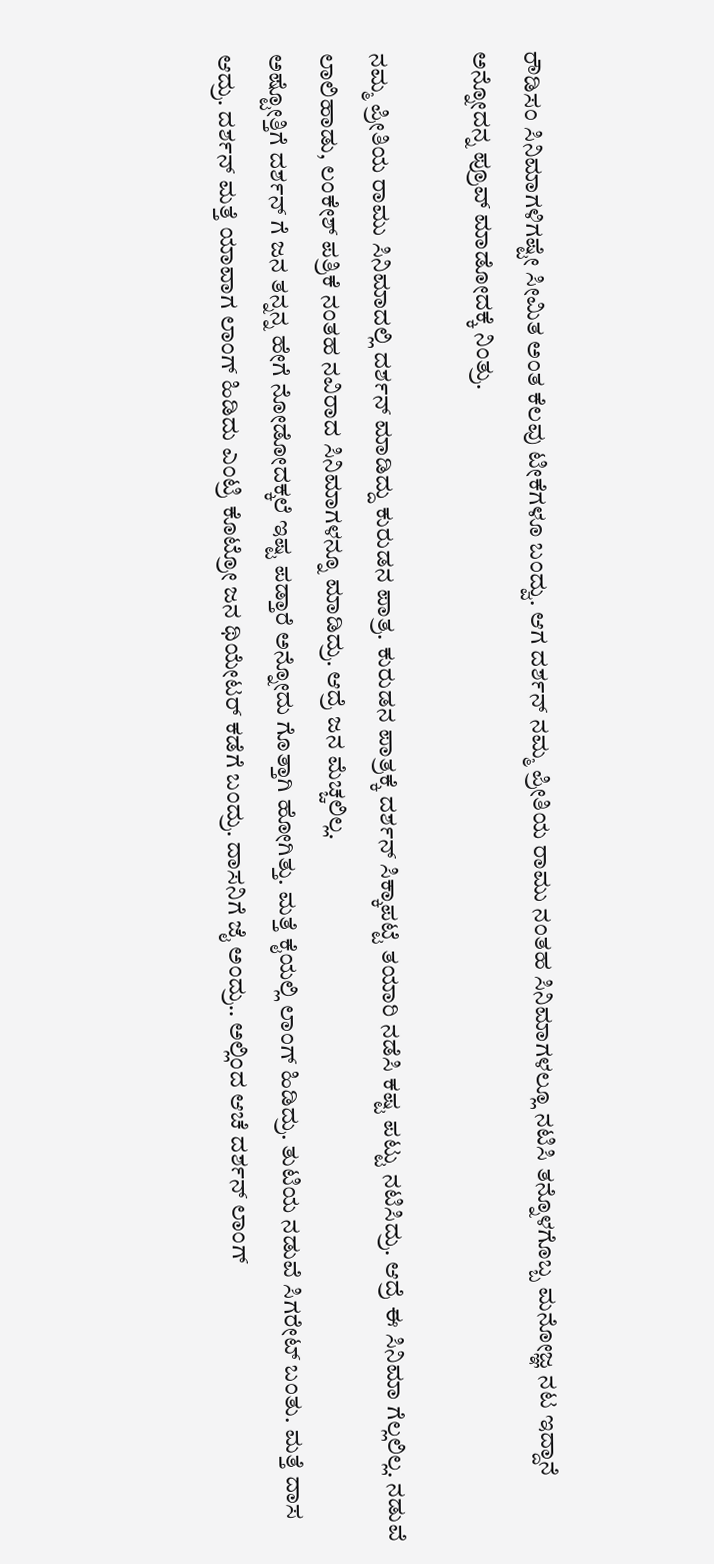ರೌಡಿಸಂ ಸಿನಿಮಾಗಳಿಗಷ್ಟೇ ಸೀಮಿತ ಅಂತ ಕೆಲವು ಟೀಕೆಗಳೂ ಬಂದ್ವು. ಆಗ ದರ್ಶನ್ ನಮ್ಮ ಪ್ರೀತಿಯ ರಾಮು ನಂತಹ ಸಿನಿಮಾಗಳಲ್ಲೂ ನಟಿಸಿ ತನ್ನೊಳಗೊಬ್ಬ ಮನೋಜ್ಞ ನಟ ಇದ್ದಾನೆ ಅನ್ನೋದನ್ನ ಪ್ರೂವ್ ಮಾಡೋದಕ್ಕೆ ನಿಂತ್ರು.

ನಮ್ಮ ಪ್ರೀತಿಯ ರಾಮು ಸಿನಿಮಾದಲ್ಲಿ ದರ್ಶನ್ ಮಾಡಿದ್ದು ಕುರುಡನ ಪಾತ್ರ. ಕುರುಡನ ಪಾತ್ರಕ್ಕೆ ದರ್ಶನ್ ಸಿಕ್ಕಾಪಟ್ಟೆ ತಯಾರಿ ನಡೆಸಿ ಕಷ್ಟ ಪಟ್ಟು ನಟಿಸಿದ್ರು. ಆದ್ರೆ ಈ ಸಿನಿಮಾ ಗೆಲ್ಲಲಿಲ್ಲ. ನಡುವೆ ಲಾಲಿಹಾಡು, ಲಂಕೇಶ್ ಪತ್ರಿಕೆ ನಂತಹ ನವಿರಾದ ಸಿನಿಮಾಗಳನ್ನೂ ಮಾಡಿದ್ರು. ಆದ್ರೆ ಜನ ಮೆಚ್ಚಲಿಲ್ಲ.
ಅಷ್ಟೋತ್ತಿಗೆ ದರ್ಶನ್ ಗೆ ಜನ ತನ್ನನ್ನ ಹೇಗೆ ನೋಡೋದಕ್ಕಲೆ ಇಷ್ಟ ಪಡ್ತಾರೆ ಅನ್ನೋದು ಗೊತ್ತಾಗಿ ಹೋಗಿತ್ತು. ಮತ್ತೆ ಕೈಯಲ್ಲಿ ಲಾಂಗ್ ಹಿಡಿದ್ರು. ತುಟಿಯ ನಡುವೆ ಸಿಗರೇಟ್ ಬಂತು. ಮತ್ತೆ ದಾಸ ಆದ್ರು. ದರ್ಶನ್ ಮತ್ತೆ ಯಾವಾಗ ಲಾಂಗ್ ಹಿಡಿದು ಎಂಟ್ರಿ ಕೊಟ್ರೋ ಜನ ಥಿಯೇಟರ್ ಕಡೆಗೆ ಬಂದ್ರು. ದಾಸನಿಗೆ ಜೈ ಅಂದ್ರು.. ಅಲ್ಲಿಂದ ಆಚೆ ದರ್ಶನ್ ಲಾಂಗ್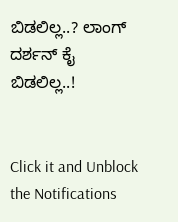ಬಿಡಲಿಲ್ಲ..? ಲಾಂಗ್ ದರ್ಶನ್ ಕೈ ಬಿಡಲಿಲ್ಲ..!


Click it and Unblock the Notifications